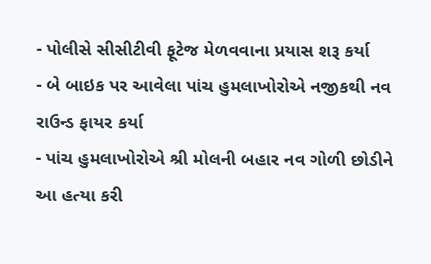- પોલીસે સીસીટીવી ફૂટેજ મેળવવાના પ્રયાસ શરૂ કર્યા
- બે બાઇક પર આવેલા પાંચ હુમલાખોરોએ નજીકથી નવ રાઉન્ડ ફાયર કર્યા
- પાંચ હુમલાખોરોએ શ્રી મોલની બહાર નવ ગોળી છોડીને આ હત્યા કરી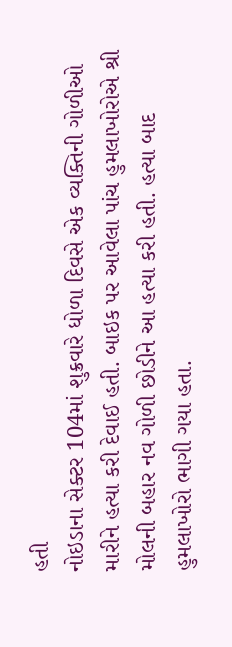હતી
નોઇડાના સેક્ટર 104માં શુક્રવારે ધોળા દિવસે એક વ્યક્તિની ગોળીઓ મારીને હત્યા કરી દેવાઈ હતી. બાઇક પર આવેલા પાંચ હુમલાખોરોએ શ્રી મોલની બહાર નવ ગોળી છોડીને આ હત્યા કરી હતી. હત્યા બાદ હુમલાખોરો ભાગી ગયા હતા.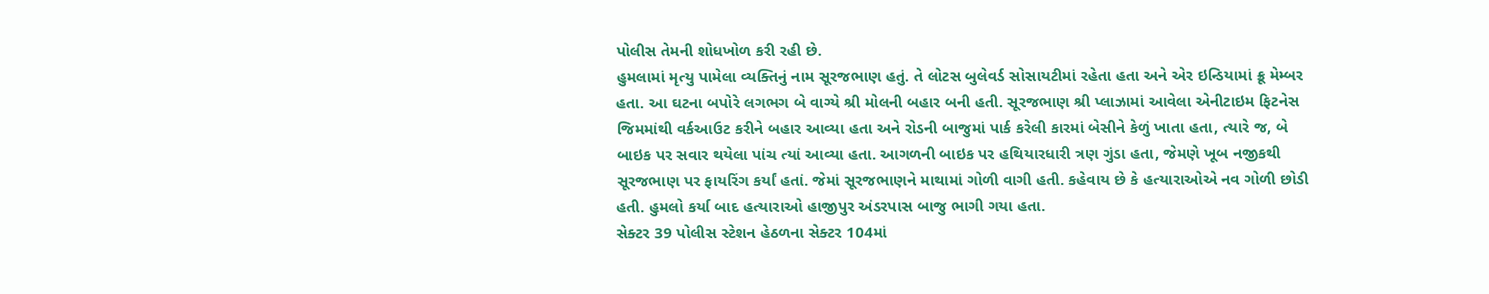પોલીસ તેમની શોધખોળ કરી રહી છે.
હુમલામાં મૃત્યુ પામેલા વ્યક્તિનું નામ સૂરજભાણ હતું. તે લોટસ બુલેવર્ડ સોસાયટીમાં રહેતા હતા અને એર ઇન્ડિયામાં ક્રૂ મેમ્બર હતા. આ ઘટના બપોરે લગભગ બે વાગ્યે શ્રી મોલની બહાર બની હતી. સૂરજભાણ શ્રી પ્લાઝામાં આવેલા એનીટાઇમ ફિટનેસ જિમમાંથી વર્કઆઉટ કરીને બહાર આવ્યા હતા અને રોડની બાજુમાં પાર્ક કરેલી કારમાં બેસીને કેળું ખાતા હતા, ત્યારે જ, બે બાઇક પર સવાર થયેલા પાંચ ત્યાં આવ્યા હતા. આગળની બાઇક પર હથિયારધારી ત્રણ ગુંડા હતા, જેમણે ખૂબ નજીકથી સૂરજભાણ પર ફાયરિંગ કર્યાં હતાં. જેમાં સૂરજભાણને માથામાં ગોળી વાગી હતી. કહેવાય છે કે હત્યારાઓએ નવ ગોળી છોડી હતી. હુમલો કર્યા બાદ હત્યારાઓ હાજીપુર અંડરપાસ બાજુ ભાગી ગયા હતા.
સેક્ટર 39 પોલીસ સ્ટેશન હેઠળના સેક્ટર 104માં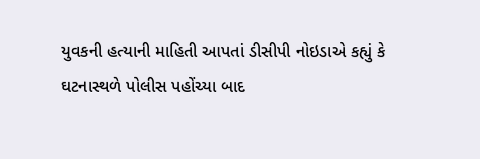યુવકની હત્યાની માહિતી આપતાં ડીસીપી નોઇડાએ કહ્યું કે ઘટનાસ્થળે પોલીસ પહોંચ્યા બાદ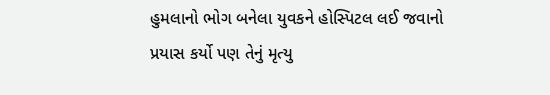હુમલાનો ભોગ બનેલા યુવકને હોસ્પિટલ લઈ જવાનો પ્રયાસ કર્યો પણ તેનું મૃત્યુ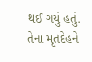થઈ ગયું હતું. તેના મૃતદેહને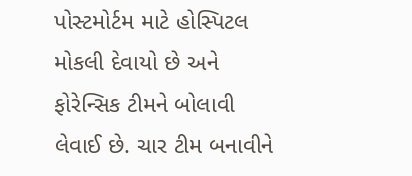પોસ્ટમોર્ટમ માટે હોસ્પિટલ મોકલી દેવાયો છે અને ફોરેન્સિક ટીમને બોલાવી લેવાઈ છે. ચાર ટીમ બનાવીને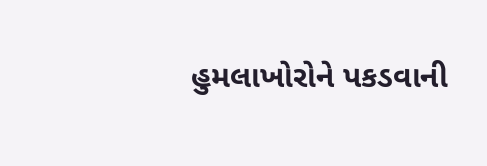હુમલાખોરોને પકડવાની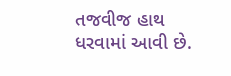તજવીજ હાથ ધરવામાં આવી છે.